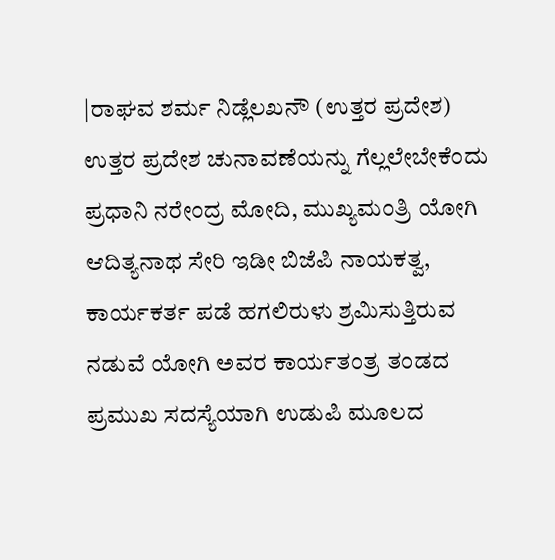|ರಾಘವ ಶರ್ಮ ನಿಡ್ಲೆಲಖನೌ (ಉತ್ತರ ಪ್ರದೇಶ)
ಉತ್ತರ ಪ್ರದೇಶ ಚುನಾವಣೆಯನ್ನು ಗೆಲ್ಲಲೇಬೇಕೆಂದು ಪ್ರಧಾನಿ ನರೇಂದ್ರ ಮೋದಿ, ಮುಖ್ಯಮಂತ್ರಿ ಯೋಗಿ ಆದಿತ್ಯನಾಥ ಸೇರಿ ಇಡೀ ಬಿಜೆಪಿ ನಾಯಕತ್ವ, ಕಾರ್ಯಕರ್ತ ಪಡೆ ಹಗಲಿರುಳು ಶ್ರಮಿಸುತ್ತಿರುವ ನಡುವೆ ಯೋಗಿ ಅವರ ಕಾರ್ಯತಂತ್ರ ತಂಡದ ಪ್ರಮುಖ ಸದಸ್ಯೆಯಾಗಿ ಉಡುಪಿ ಮೂಲದ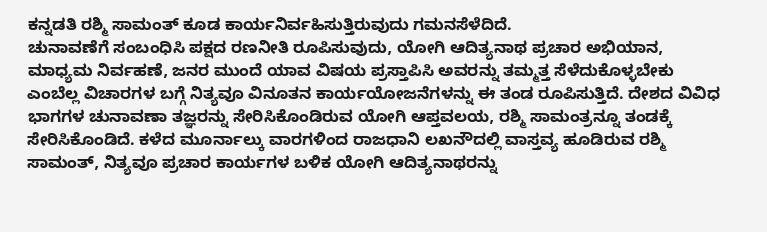ಕನ್ನಡತಿ ರಶ್ಮಿ ಸಾಮಂತ್ ಕೂಡ ಕಾರ್ಯನಿರ್ವಹಿಸುತ್ತಿರುವುದು ಗಮನಸೆಳೆದಿದೆ.
ಚುನಾವಣೆಗೆ ಸಂಬಂಧಿಸಿ ಪಕ್ಷದ ರಣನೀತಿ ರೂಪಿಸುವುದು, ಯೋಗಿ ಆದಿತ್ಯನಾಥ ಪ್ರಚಾರ ಅಭಿಯಾನ, ಮಾಧ್ಯಮ ನಿರ್ವಹಣೆ, ಜನರ ಮುಂದೆ ಯಾವ ವಿಷಯ ಪ್ರಸ್ತಾಪಿಸಿ ಅವರನ್ನು ತಮ್ಮತ್ತ ಸೆಳೆದುಕೊಳ್ಳಬೇಕು ಎಂಬೆಲ್ಲ ವಿಚಾರಗಳ ಬಗ್ಗೆ ನಿತ್ಯವೂ ವಿನೂತನ ಕಾರ್ಯಯೋಜನೆಗಳನ್ನು ಈ ತಂಡ ರೂಪಿಸುತ್ತಿದೆ. ದೇಶದ ವಿವಿಧ ಭಾಗಗಳ ಚುನಾವಣಾ ತಜ್ಞರನ್ನು ಸೇರಿಸಿಕೊಂಡಿರುವ ಯೋಗಿ ಆಪ್ತವಲಯ, ರಶ್ಮಿ ಸಾಮಂತ್ರನ್ನೂ ತಂಡಕ್ಕೆ ಸೇರಿಸಿಕೊಂಡಿದೆ. ಕಳೆದ ಮೂರ್ನಾಲ್ಕು ವಾರಗಳಿಂದ ರಾಜಧಾನಿ ಲಖನೌದಲ್ಲಿ ವಾಸ್ತವ್ಯ ಹೂಡಿರುವ ರಶ್ಮಿ ಸಾಮಂತ್, ನಿತ್ಯವೂ ಪ್ರಚಾರ ಕಾರ್ಯಗಳ ಬಳಿಕ ಯೋಗಿ ಆದಿತ್ಯನಾಥರನ್ನು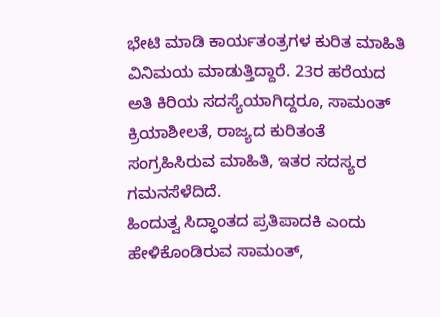ಭೇಟಿ ಮಾಡಿ ಕಾರ್ಯತಂತ್ರಗಳ ಕುರಿತ ಮಾಹಿತಿ ವಿನಿಮಯ ಮಾಡುತ್ತಿದ್ದಾರೆ. 23ರ ಹರೆಯದ ಅತಿ ಕಿರಿಯ ಸದಸ್ಯೆಯಾಗಿದ್ದರೂ, ಸಾಮಂತ್ ಕ್ರಿಯಾಶೀಲತೆ, ರಾಜ್ಯದ ಕುರಿತಂತೆ ಸಂಗ್ರಹಿಸಿರುವ ಮಾಹಿತಿ, ಇತರ ಸದಸ್ಯರ ಗಮನಸೆಳೆದಿದೆ.
ಹಿಂದುತ್ವ ಸಿದ್ಧಾಂತದ ಪ್ರತಿಪಾದಕಿ ಎಂದು ಹೇಳಿಕೊಂಡಿರುವ ಸಾಮಂತ್,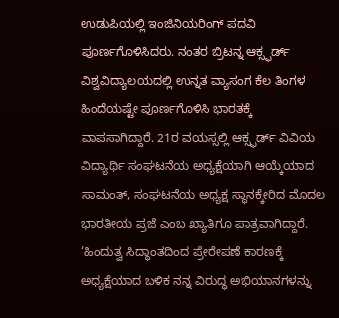ಉಡುಪಿಯಲ್ಲಿ ಇಂಜಿನಿಯರಿಂಗ್ ಪದವಿ ಪೂರ್ಣಗೊಳಿಸಿದರು. ನಂತರ ಬ್ರಿಟನ್ನ ಆಕ್ಸ್ಫರ್ಡ್ ವಿಶ್ವವಿದ್ಯಾಲಯದಲ್ಲಿ ಉನ್ನತ ವ್ಯಾಸಂಗ ಕೆಲ ತಿಂಗಳ ಹಿಂದೆಯಷ್ಟೇ ಪೂರ್ಣಗೊಳಿಸಿ ಭಾರತಕ್ಕೆ ವಾಪಸಾಗಿದ್ದಾರೆ. 21ರ ವಯಸ್ಸಲ್ಲಿ ಆಕ್ಸ್ಫರ್ಡ್ ವಿವಿಯ ವಿದ್ಯಾರ್ಥಿ ಸಂಘಟನೆಯ ಅಧ್ಯಕ್ಷೆಯಾಗಿ ಆಯ್ಕೆಯಾದ ಸಾಮಂತ್, ಸಂಘಟನೆಯ ಅಧ್ಯಕ್ಷ ಸ್ಥಾನಕ್ಕೇರಿದ ಮೊದಲ ಭಾರತೀಯ ಪ್ರಜೆ ಎಂಬ ಖ್ಯಾತಿಗೂ ಪಾತ್ರವಾಗಿದ್ದಾರೆ. ‘ಹಿಂದುತ್ವ ಸಿದ್ಧಾಂತದಿಂದ ಪ್ರೇರೇಪಣೆ ಕಾರಣಕ್ಕೆ ಅಧ್ಯಕ್ಷೆಯಾದ ಬಳಿಕ ನನ್ನ ವಿರುದ್ಧ ಅಭಿಯಾನಗಳನ್ನು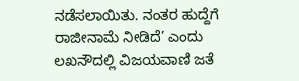ನಡೆಸಲಾಯಿತು. ನಂತರ ಹುದ್ದೆಗೆ ರಾಜೀನಾಮೆ ನೀಡಿದೆ’ ಎಂದು ಲಖನೌದಲ್ಲಿ ವಿಜಯವಾಣಿ ಜತೆ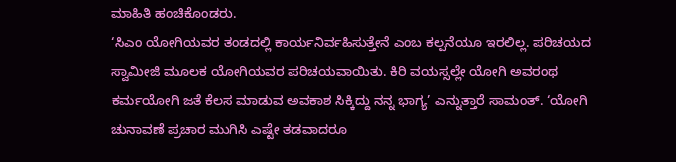ಮಾಹಿತಿ ಹಂಚಿಕೊಂಡರು.
‘ಸಿಎಂ ಯೋಗಿಯವರ ತಂಡದಲ್ಲಿ ಕಾರ್ಯನಿರ್ವಹಿಸುತ್ತೇನೆ ಎಂಬ ಕಲ್ಪನೆಯೂ ಇರಲಿಲ್ಲ. ಪರಿಚಯದ ಸ್ವಾಮೀಜಿ ಮೂಲಕ ಯೋಗಿಯವರ ಪರಿಚಯವಾಯಿತು. ಕಿರಿ ವಯಸ್ಸಲ್ಲೇ ಯೋಗಿ ಅವರಂಥ ಕರ್ಮಯೋಗಿ ಜತೆ ಕೆಲಸ ಮಾಡುವ ಅವಕಾಶ ಸಿಕ್ಕಿದ್ದು ನನ್ನ ಭಾಗ್ಯ’ ಎನ್ನುತ್ತಾರೆ ಸಾಮಂತ್. ‘ಯೋಗಿ ಚುನಾವಣೆ ಪ್ರಚಾರ ಮುಗಿಸಿ ಎಷ್ಟೇ ತಡವಾದರೂ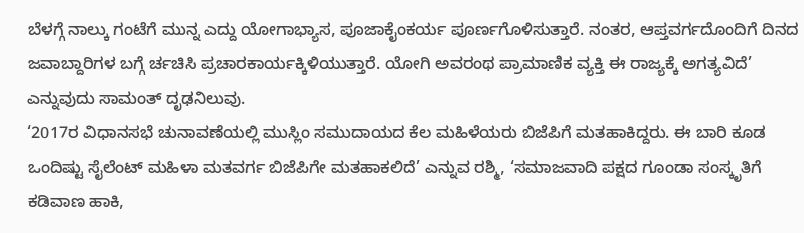ಬೆಳಗ್ಗೆ ನಾಲ್ಕು ಗಂಟೆಗೆ ಮುನ್ನ ಎದ್ದು ಯೋಗಾಭ್ಯಾಸ, ಪೂಜಾಕೈಂಕರ್ಯ ಪೂರ್ಣಗೊಳಿಸುತ್ತಾರೆ. ನಂತರ, ಆಪ್ತವರ್ಗದೊಂದಿಗೆ ದಿನದ ಜವಾಬ್ದಾರಿಗಳ ಬಗ್ಗೆ ರ್ಚಚಿಸಿ ಪ್ರಚಾರಕಾರ್ಯಕ್ಕಿಳಿಯುತ್ತಾರೆ. ಯೋಗಿ ಅವರಂಥ ಪ್ರಾಮಾಣಿಕ ವ್ಯಕ್ತಿ ಈ ರಾಜ್ಯಕ್ಕೆ ಅಗತ್ಯವಿದೆ’ ಎನ್ನುವುದು ಸಾಮಂತ್ ದೃಢನಿಲುವು.
‘2017ರ ವಿಧಾನಸಭೆ ಚುನಾವಣೆಯಲ್ಲಿ ಮುಸ್ಲಿಂ ಸಮುದಾಯದ ಕೆಲ ಮಹಿಳೆಯರು ಬಿಜೆಪಿಗೆ ಮತಹಾಕಿದ್ದರು. ಈ ಬಾರಿ ಕೂಡ ಒಂದಿಷ್ಟು ಸೈಲೆಂಟ್ ಮಹಿಳಾ ಮತವರ್ಗ ಬಿಜೆಪಿಗೇ ಮತಹಾಕಲಿದೆ’ ಎನ್ನುವ ರಶ್ಮಿ, ‘ಸಮಾಜವಾದಿ ಪಕ್ಷದ ಗೂಂಡಾ ಸಂಸ್ಕೃತಿಗೆ ಕಡಿವಾಣ ಹಾಕಿ,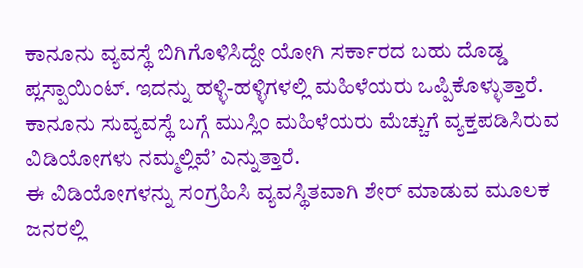ಕಾನೂನು ವ್ಯವಸ್ಥೆ ಬಿಗಿಗೊಳಿಸಿದ್ದೇ ಯೋಗಿ ಸರ್ಕಾರದ ಬಹು ದೊಡ್ಡ ಪ್ಲಸ್ಪಾಯಿಂಟ್. ಇದನ್ನು ಹಳ್ಳಿ-ಹಳ್ಳಿಗಳಲ್ಲಿ ಮಹಿಳೆಯರು ಒಪ್ಪಿಕೊಳ್ಳುತ್ತಾರೆ. ಕಾನೂನು ಸುವ್ಯವಸ್ಥೆ ಬಗ್ಗೆ ಮುಸ್ಲಿಂ ಮಹಿಳೆಯರು ಮೆಚ್ಚುಗೆ ವ್ಯಕ್ತಪಡಿಸಿರುವ ವಿಡಿಯೋಗಳು ನಮ್ಮಲ್ಲಿವೆ’ ಎನ್ನುತ್ತಾರೆ.
ಈ ವಿಡಿಯೋಗಳನ್ನು ಸಂಗ್ರಹಿಸಿ ವ್ಯವಸ್ಥಿತವಾಗಿ ಶೇರ್ ಮಾಡುವ ಮೂಲಕ ಜನರಲ್ಲಿ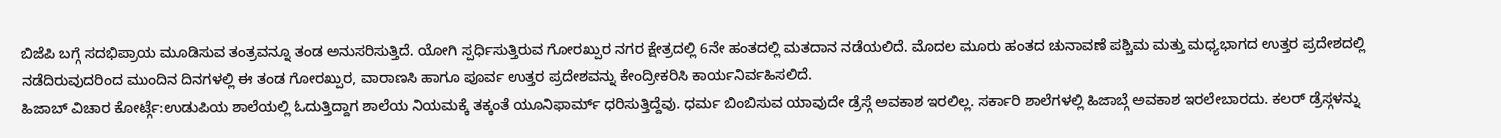ಬಿಜೆಪಿ ಬಗ್ಗೆ ಸದಭಿಪ್ರಾಯ ಮೂಡಿಸುವ ತಂತ್ರವನ್ನೂ ತಂಡ ಅನುಸರಿಸುತ್ತಿದೆ. ಯೋಗಿ ಸ್ಪರ್ಧಿಸುತ್ತಿರುವ ಗೋರಖ್ಪುರ ನಗರ ಕ್ಷೇತ್ರದಲ್ಲಿ 6ನೇ ಹಂತದಲ್ಲಿ ಮತದಾನ ನಡೆಯಲಿದೆ. ಮೊದಲ ಮೂರು ಹಂತದ ಚುನಾವಣೆ ಪಶ್ಚಿಮ ಮತ್ತು ಮಧ್ಯಭಾಗದ ಉತ್ತರ ಪ್ರದೇಶದಲ್ಲಿ ನಡೆದಿರುವುದರಿಂದ ಮುಂದಿನ ದಿನಗಳಲ್ಲಿ ಈ ತಂಡ ಗೋರಖ್ಪುರ, ವಾರಾಣಸಿ ಹಾಗೂ ಪೂರ್ವ ಉತ್ತರ ಪ್ರದೇಶವನ್ನು ಕೇಂದ್ರೀಕರಿಸಿ ಕಾರ್ಯನಿರ್ವಹಿಸಲಿದೆ.
ಹಿಜಾಬ್ ವಿಚಾರ ಕೋರ್ಟ್ಗೆ:ಉಡುಪಿಯ ಶಾಲೆಯಲ್ಲಿ ಓದುತ್ತಿದ್ದಾಗ ಶಾಲೆಯ ನಿಯಮಕ್ಕೆ ತಕ್ಕಂತೆ ಯೂನಿಫಾರ್ಮ್ ಧರಿಸುತ್ತಿದ್ದೆವು. ಧರ್ಮ ಬಿಂಬಿಸುವ ಯಾವುದೇ ಡ್ರೆಸ್ಗೆ ಅವಕಾಶ ಇರಲಿಲ್ಲ. ಸರ್ಕಾರಿ ಶಾಲೆಗಳಲ್ಲಿ ಹಿಜಾಬ್ಗೆ ಅವಕಾಶ ಇರಲೇಬಾರದು. ಕಲರ್ ಡ್ರೆಸ್ಗಳನ್ನು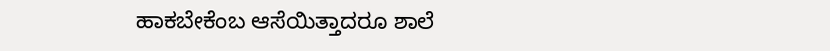ಹಾಕಬೇಕೆಂಬ ಆಸೆಯಿತ್ತಾದರೂ ಶಾಲೆ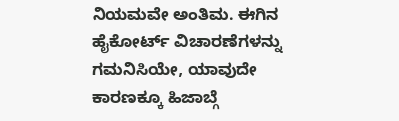ನಿಯಮವೇ ಅಂತಿಮ. ಈಗಿನ ಹೈಕೋರ್ಟ್ ವಿಚಾರಣೆಗಳನ್ನು ಗಮನಿಸಿಯೇ, ಯಾವುದೇ ಕಾರಣಕ್ಕೂ ಹಿಜಾಬ್ಗೆ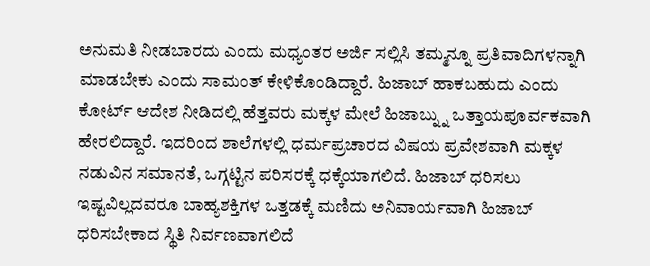ಅನುಮತಿ ನೀಡಬಾರದು ಎಂದು ಮಧ್ಯಂತರ ಅರ್ಜಿ ಸಲ್ಲಿಸಿ ತಮ್ಮನ್ನೂ ಪ್ರತಿವಾದಿಗಳನ್ನಾಗಿ ಮಾಡಬೇಕು ಎಂದು ಸಾಮಂತ್ ಕೇಳಿಕೊಂಡಿದ್ದಾರೆ. ಹಿಜಾಬ್ ಹಾಕಬಹುದು ಎಂದು ಕೋರ್ಟ್ ಆದೇಶ ನೀಡಿದಲ್ಲಿ ಹೆತ್ತವರು ಮಕ್ಕಳ ಮೇಲೆ ಹಿಜಾಬ್ನ್ನು ಒತ್ತಾಯಪೂರ್ವಕವಾಗಿ ಹೇರಲಿದ್ದಾರೆ. ಇದರಿಂದ ಶಾಲೆಗಳಲ್ಲಿ ಧರ್ಮಪ್ರಚಾರದ ವಿಷಯ ಪ್ರವೇಶವಾಗಿ ಮಕ್ಕಳ ನಡುವಿನ ಸಮಾನತೆ, ಒಗ್ಗಟ್ಟಿನ ಪರಿಸರಕ್ಕೆ ಧಕ್ಕೆಯಾಗಲಿದೆ. ಹಿಜಾಬ್ ಧರಿಸಲು ಇಷ್ಟವಿಲ್ಲದವರೂ ಬಾಹ್ಯಶಕ್ತಿಗಳ ಒತ್ತಡಕ್ಕೆ ಮಣಿದು ಅನಿವಾರ್ಯವಾಗಿ ಹಿಜಾಬ್ ಧರಿಸಬೇಕಾದ ಸ್ಥಿತಿ ನಿರ್ವಣವಾಗಲಿದೆ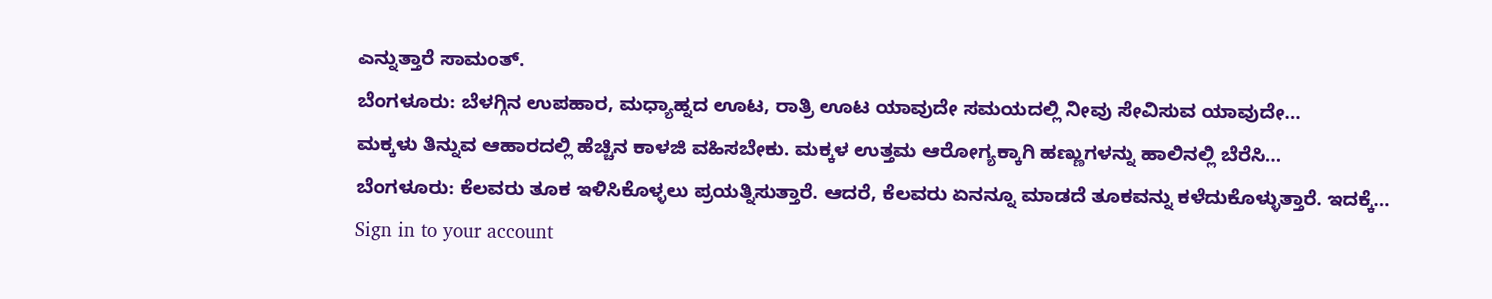ಎನ್ನುತ್ತಾರೆ ಸಾಮಂತ್.
ಬೆಂಗಳೂರು: ಬೆಳಗ್ಗಿನ ಉಪಹಾರ, ಮಧ್ಯಾಹ್ನದ ಊಟ, ರಾತ್ರಿ ಊಟ ಯಾವುದೇ ಸಮಯದಲ್ಲಿ ನೀವು ಸೇವಿಸುವ ಯಾವುದೇ…
ಮಕ್ಕಳು ತಿನ್ನುವ ಆಹಾರದಲ್ಲಿ ಹೆಚ್ಚಿನ ಕಾಳಜಿ ವಹಿಸಬೇಕು. ಮಕ್ಕಳ ಉತ್ತಮ ಆರೋಗ್ಯಕ್ಕಾಗಿ ಹಣ್ಣುಗಳನ್ನು ಹಾಲಿನಲ್ಲಿ ಬೆರೆಸಿ…
ಬೆಂಗಳೂರು: ಕೆಲವರು ತೂಕ ಇಳಿಸಿಕೊಳ್ಳಲು ಪ್ರಯತ್ನಿಸುತ್ತಾರೆ. ಆದರೆ, ಕೆಲವರು ಏನನ್ನೂ ಮಾಡದೆ ತೂಕವನ್ನು ಕಳೆದುಕೊಳ್ಳುತ್ತಾರೆ. ಇದಕ್ಕೆ…
Sign in to your account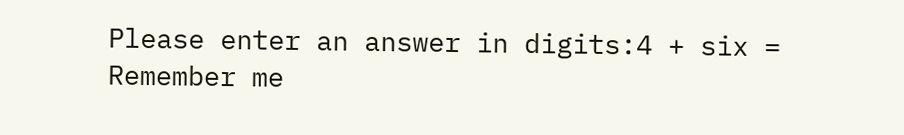Please enter an answer in digits:4 + six =
Remember me